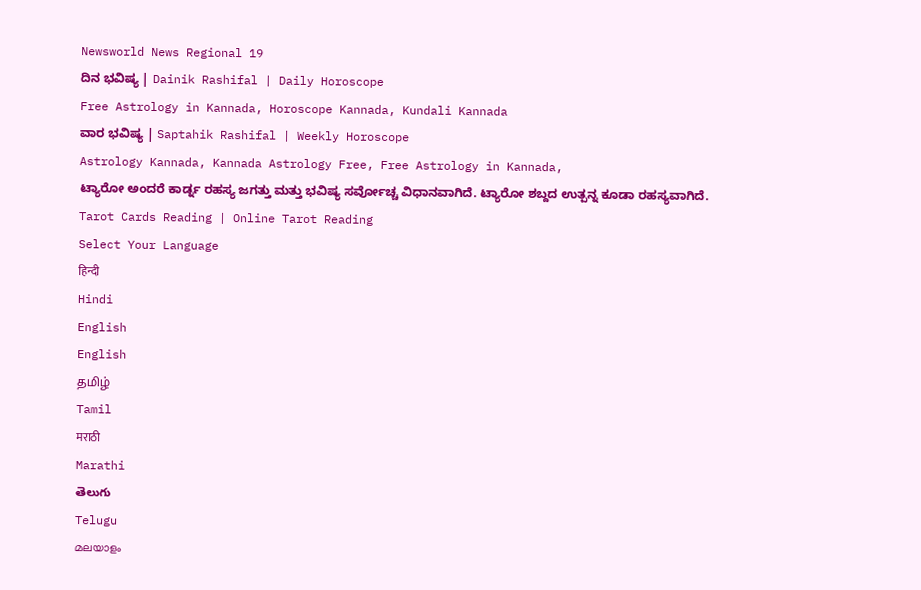Newsworld News Regional 19
ದಿನ ಭವಿಷ್ಯ | Dainik Rashifal | Daily Horoscope
Free Astrology in Kannada, Horoscope Kannada, Kundali Kannada
ವಾರ ಭವಿಷ್ಯ | Saptahik Rashifal | Weekly Horoscope
Astrology Kannada, Kannada Astrology Free, Free Astrology in Kannada,
ಟ್ಯಾರೋ ಅಂದರೆ ಕಾರ್ಡ್ನ ರಹಸ್ಯ ಜಗತ್ತು ಮತ್ತು ಭವಿಷ್ಯ ಸರ್ವೋಚ್ಚ ವಿಧಾನವಾಗಿದೆ. ಟ್ಯಾರೋ ಶಬ್ದದ ಉತ್ಪನ್ನ ಕೂಡಾ ರಹಸ್ಯವಾಗಿದೆ.
Tarot Cards Reading | Online Tarot Reading
Select Your Language
हिन्दी
Hindi
English
English
தமிழ்
Tamil
मराठी
Marathi
తెలుగు
Telugu
മലയാളം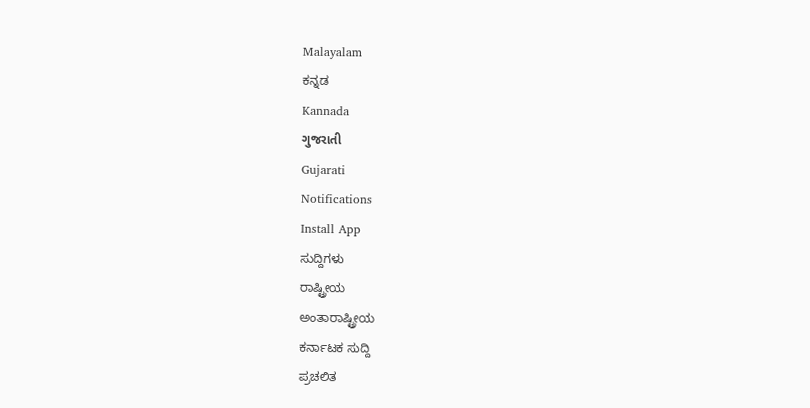Malayalam
ಕನ್ನಡ
Kannada
ગુજરાતી
Gujarati
Notifications
Install App
ಸುದ್ದಿಗಳು
ರಾಷ್ಟ್ರೀಯ
ಅಂತಾರಾಷ್ಟ್ರೀಯ
ಕರ್ನಾಟಕ ಸುದ್ದಿ
ಪ್ರಚಲಿತ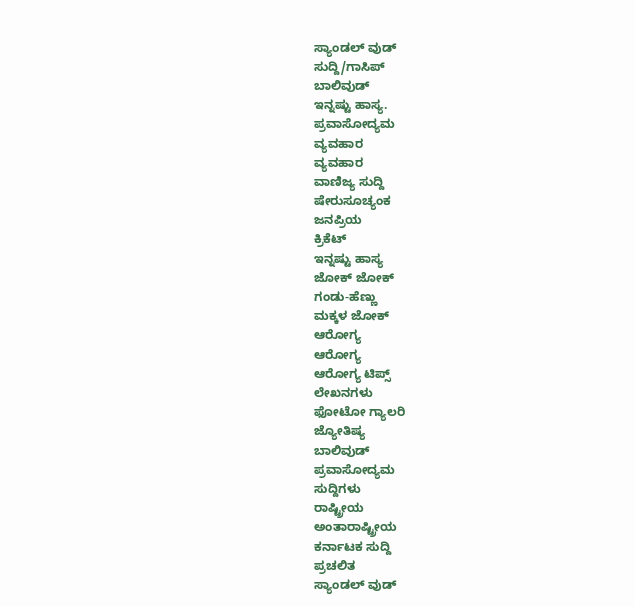ಸ್ಯಾಂಡಲ್ ವುಡ್
ಸುದ್ದಿ/ಗಾಸಿಪ್
ಬಾಲಿವುಡ್
ಇನ್ನಷ್ಟು ಹಾಸ್ಯ.
ಪ್ರವಾಸೋದ್ಯಮ
ವ್ಯವಹಾರ
ವ್ಯವಹಾರ
ವಾಣಿಜ್ಯ ಸುದ್ದಿ
ಷೇರುಸೂಚ್ಯಂಕ
ಜನಪ್ರಿಯ
ಕ್ರಿಕೆಟ್
ಇನ್ನಷ್ಟು ಹಾಸ್ಯ
ಜೋಕ್ ಜೋಕ್
ಗಂಡು-ಹೆಣ್ಣು
ಮಕ್ಕಳ ಜೋಕ್
ಆರೋಗ್ಯ
ಆರೋಗ್ಯ
ಆರೋಗ್ಯ ಟಿಪ್ಸ್
ಲೇಖನಗಳು
ಫೋಟೋ ಗ್ಯಾಲರಿ
ಜ್ಯೋತಿಷ್ಯ
ಬಾಲಿವುಡ್
ಪ್ರವಾಸೋದ್ಯಮ
ಸುದ್ದಿಗಳು
ರಾಷ್ಟ್ರೀಯ
ಅಂತಾರಾಷ್ಟ್ರೀಯ
ಕರ್ನಾಟಕ ಸುದ್ದಿ
ಪ್ರಚಲಿತ
ಸ್ಯಾಂಡಲ್ ವುಡ್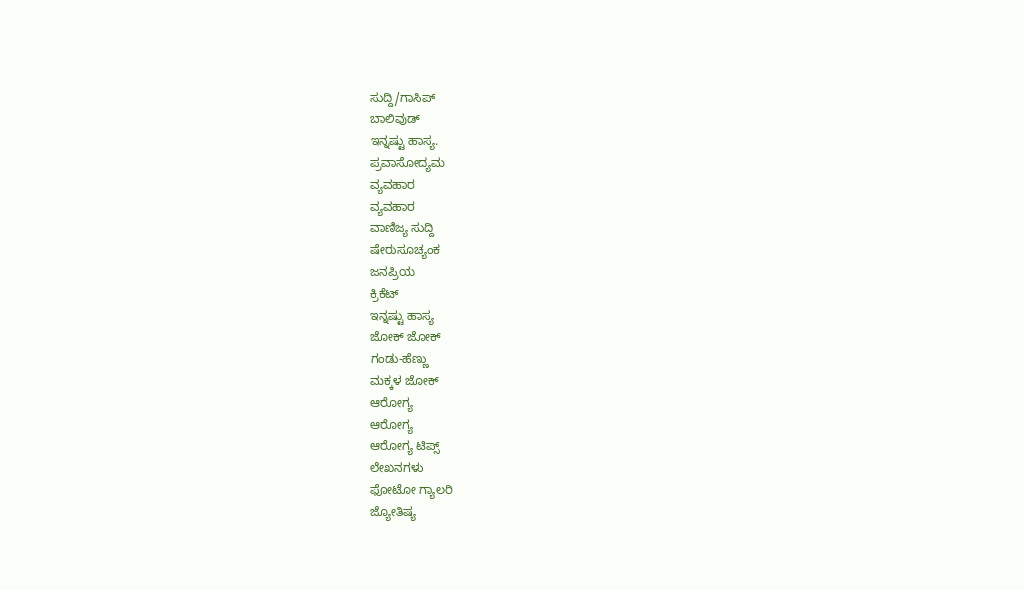ಸುದ್ದಿ/ಗಾಸಿಪ್
ಬಾಲಿವುಡ್
ಇನ್ನಷ್ಟು ಹಾಸ್ಯ.
ಪ್ರವಾಸೋದ್ಯಮ
ವ್ಯವಹಾರ
ವ್ಯವಹಾರ
ವಾಣಿಜ್ಯ ಸುದ್ದಿ
ಷೇರುಸೂಚ್ಯಂಕ
ಜನಪ್ರಿಯ
ಕ್ರಿಕೆಟ್
ಇನ್ನಷ್ಟು ಹಾಸ್ಯ
ಜೋಕ್ ಜೋಕ್
ಗಂಡು-ಹೆಣ್ಣು
ಮಕ್ಕಳ ಜೋಕ್
ಆರೋಗ್ಯ
ಆರೋಗ್ಯ
ಆರೋಗ್ಯ ಟಿಪ್ಸ್
ಲೇಖನಗಳು
ಫೋಟೋ ಗ್ಯಾಲರಿ
ಜ್ಯೋತಿಷ್ಯ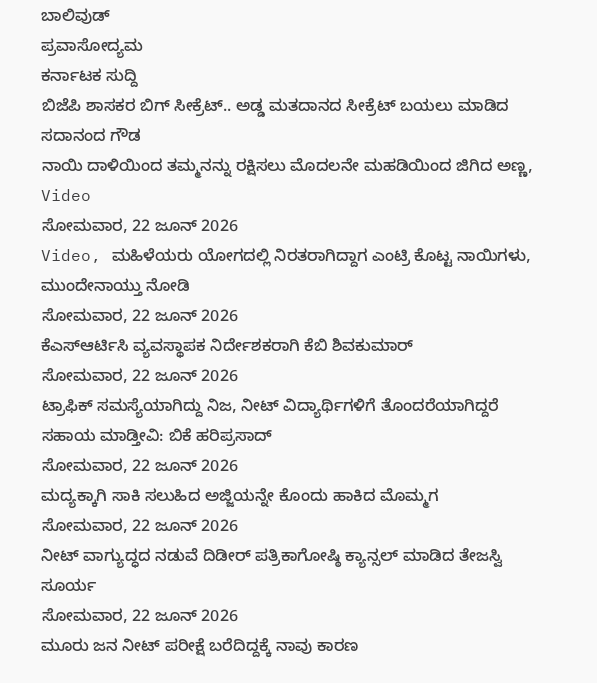ಬಾಲಿವುಡ್
ಪ್ರವಾಸೋದ್ಯಮ
ಕರ್ನಾಟಕ ಸುದ್ದಿ
ಬಿಜೆಪಿ ಶಾಸಕರ ಬಿಗ್ ಸೀಕ್ರೆಟ್.. ಅಡ್ಡ ಮತದಾನದ ಸೀಕ್ರೆಟ್ ಬಯಲು ಮಾಡಿದ ಸದಾನಂದ ಗೌಡ
ನಾಯಿ ದಾಳಿಯಿಂದ ತಮ್ಮನನ್ನು ರಕ್ಷಿಸಲು ಮೊದಲನೇ ಮಹಡಿಯಿಂದ ಜಿಗಿದ ಅಣ್ಣ, Video
ಸೋಮವಾರ, 22 ಜೂನ್ 2026
Video, ಮಹಿಳೆಯರು ಯೋಗದಲ್ಲಿ ನಿರತರಾಗಿದ್ದಾಗ ಎಂಟ್ರಿ ಕೊಟ್ಟ ನಾಯಿಗಳು, ಮುಂದೇನಾಯ್ತು ನೋಡಿ
ಸೋಮವಾರ, 22 ಜೂನ್ 2026
ಕೆಎಸ್ಆರ್ಟಿಸಿ ವ್ಯವಸ್ಥಾಪಕ ನಿರ್ದೇಶಕರಾಗಿ ಕೆಬಿ ಶಿವಕುಮಾರ್
ಸೋಮವಾರ, 22 ಜೂನ್ 2026
ಟ್ರಾಫಿಕ್ ಸಮಸ್ಯೆಯಾಗಿದ್ದು ನಿಜ, ನೀಟ್ ವಿದ್ಯಾರ್ಥಿಗಳಿಗೆ ತೊಂದರೆಯಾಗಿದ್ದರೆ ಸಹಾಯ ಮಾಡ್ತೀವಿ: ಬಿಕೆ ಹರಿಪ್ರಸಾದ್
ಸೋಮವಾರ, 22 ಜೂನ್ 2026
ಮದ್ಯಕ್ಕಾಗಿ ಸಾಕಿ ಸಲುಹಿದ ಅಜ್ಜಿಯನ್ನೇ ಕೊಂದು ಹಾಕಿದ ಮೊಮ್ಮಗ
ಸೋಮವಾರ, 22 ಜೂನ್ 2026
ನೀಟ್ ವಾಗ್ಯುದ್ಧದ ನಡುವೆ ದಿಡೀರ್ ಪತ್ರಿಕಾಗೋಷ್ಠಿ ಕ್ಯಾನ್ಸಲ್ ಮಾಡಿದ ತೇಜಸ್ವಿ ಸೂರ್ಯ
ಸೋಮವಾರ, 22 ಜೂನ್ 2026
ಮೂರು ಜನ ನೀಟ್ ಪರೀಕ್ಷೆ ಬರೆದಿದ್ದಕ್ಕೆ ನಾವು ಕಾರಣ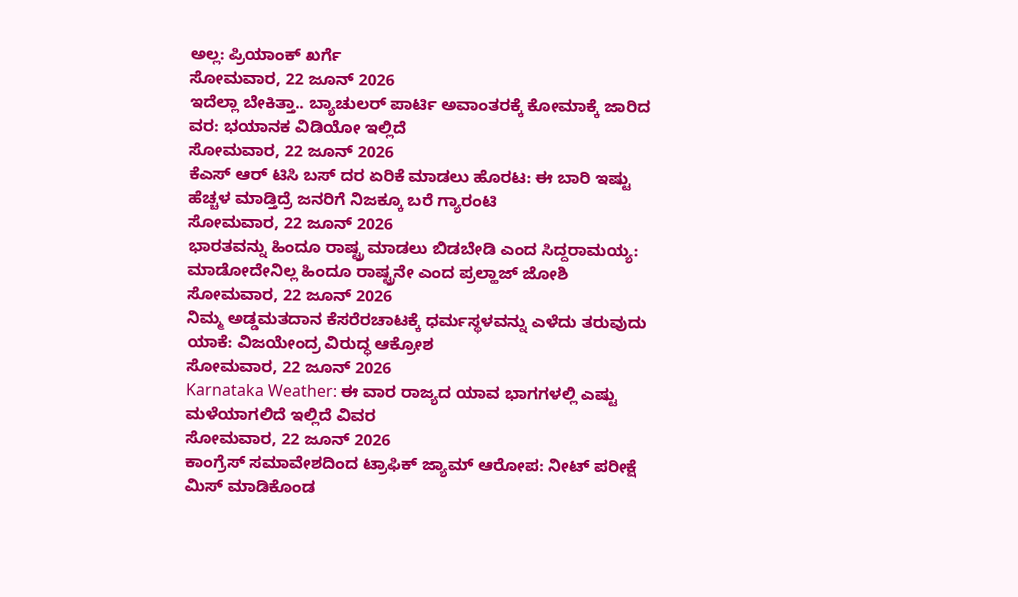ಅಲ್ಲ: ಪ್ರಿಯಾಂಕ್ ಖರ್ಗೆ
ಸೋಮವಾರ, 22 ಜೂನ್ 2026
ಇದೆಲ್ಲಾ ಬೇಕಿತ್ತಾ.. ಬ್ಯಾಚುಲರ್ ಪಾರ್ಟಿ ಅವಾಂತರಕ್ಕೆ ಕೋಮಾಕ್ಕೆ ಜಾರಿದ ವರ: ಭಯಾನಕ ವಿಡಿಯೋ ಇಲ್ಲಿದೆ
ಸೋಮವಾರ, 22 ಜೂನ್ 2026
ಕೆಎಸ್ ಆರ್ ಟಿಸಿ ಬಸ್ ದರ ಏರಿಕೆ ಮಾಡಲು ಹೊರಟ: ಈ ಬಾರಿ ಇಷ್ಟು ಹೆಚ್ಚಳ ಮಾಡ್ತಿದ್ರೆ ಜನರಿಗೆ ನಿಜಕ್ಕೂ ಬರೆ ಗ್ಯಾರಂಟಿ
ಸೋಮವಾರ, 22 ಜೂನ್ 2026
ಭಾರತವನ್ನು ಹಿಂದೂ ರಾಷ್ಟ್ರ ಮಾಡಲು ಬಿಡಬೇಡಿ ಎಂದ ಸಿದ್ದರಾಮಯ್ಯ: ಮಾಡೋದೇನಿಲ್ಲ ಹಿಂದೂ ರಾಷ್ಟ್ರನೇ ಎಂದ ಪ್ರಲ್ಹಾಜ್ ಜೋಶಿ
ಸೋಮವಾರ, 22 ಜೂನ್ 2026
ನಿಮ್ಮ ಅಡ್ಡಮತದಾನ ಕೆಸರೆರಚಾಟಕ್ಕೆ ಧರ್ಮಸ್ಥಳವನ್ನು ಎಳೆದು ತರುವುದು ಯಾಕೆ: ವಿಜಯೇಂದ್ರ ವಿರುದ್ಧ ಆಕ್ರೋಶ
ಸೋಮವಾರ, 22 ಜೂನ್ 2026
Karnataka Weather: ಈ ವಾರ ರಾಜ್ಯದ ಯಾವ ಭಾಗಗಳಲ್ಲಿ ಎಷ್ಟು ಮಳೆಯಾಗಲಿದೆ ಇಲ್ಲಿದೆ ವಿವರ
ಸೋಮವಾರ, 22 ಜೂನ್ 2026
ಕಾಂಗ್ರೆಸ್ ಸಮಾವೇಶದಿಂದ ಟ್ರಾಫಿಕ್ ಜ್ಯಾಮ್ ಆರೋಪ: ನೀಟ್ ಪರೀಕ್ಷೆ ಮಿಸ್ ಮಾಡಿಕೊಂಡ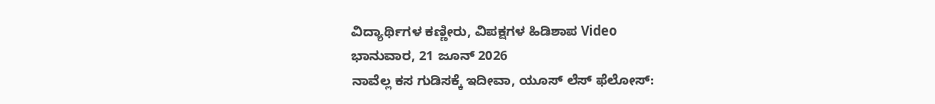ವಿದ್ಯಾರ್ಥಿಗಳ ಕಣ್ಣೀರು, ವಿಪಕ್ಷಗಳ ಹಿಡಿಶಾಪ Video
ಭಾನುವಾರ, 21 ಜೂನ್ 2026
ನಾವೆಲ್ಲ ಕಸ ಗುಡಿಸಕ್ಕೆ ಇದೀವಾ, ಯೂಸ್ ಲೆಸ್ ಫೆಲೋಸ್: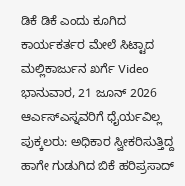ಡಿಕೆ ಡಿಕೆ ಎಂದು ಕೂಗಿದ ಕಾರ್ಯಕರ್ತರ ಮೇಲೆ ಸಿಟ್ಟಾದ ಮಲ್ಲಿಕಾರ್ಜುನ ಖರ್ಗೆ Video
ಭಾನುವಾರ, 21 ಜೂನ್ 2026
ಆರ್ಎಸ್ಎಸ್ನವರಿಗೆ ಧೈರ್ಯವಿಲ್ಲ ಪುಕ್ಕಲರು: ಅಧಿಕಾರ ಸ್ವೀಕರಿಸುತ್ತಿದ್ದ ಹಾಗೇ ಗುಡುಗಿದ ಬಿಕೆ ಹರಿಪ್ರಸಾದ್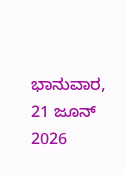ಭಾನುವಾರ, 21 ಜೂನ್ 2026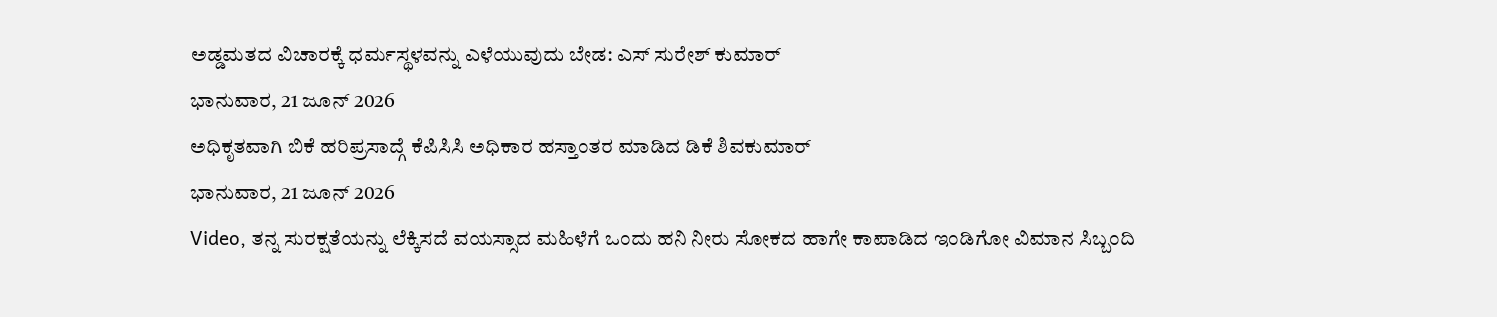ಅಡ್ಡಮತದ ವಿಚಾರಕ್ಕೆ ಧರ್ಮಸ್ಥಳವನ್ನು ಎಳೆಯುವುದು ಬೇಡ: ಎಸ್ ಸುರೇಶ್ ಕುಮಾರ್
ಭಾನುವಾರ, 21 ಜೂನ್ 2026
ಅಧಿಕೃತವಾಗಿ ಬಿಕೆ ಹರಿಪ್ರಸಾದ್ಗೆ ಕೆಪಿಸಿಸಿ ಅಧಿಕಾರ ಹಸ್ತಾಂತರ ಮಾಡಿದ ಡಿಕೆ ಶಿವಕುಮಾರ್
ಭಾನುವಾರ, 21 ಜೂನ್ 2026
Video, ತನ್ನ ಸುರಕ್ಷತೆಯನ್ನು ಲೆಕ್ಕಿಸದೆ ವಯಸ್ಸಾದ ಮಹಿಳೆಗೆ ಒಂದು ಹನಿ ನೀರು ಸೋಕದ ಹಾಗೇ ಕಾಪಾಡಿದ ಇಂಡಿಗೋ ವಿಮಾನ ಸಿಬ್ಬಂದಿ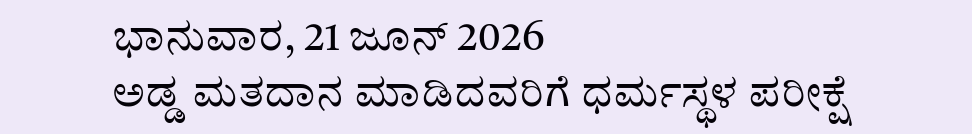ಭಾನುವಾರ, 21 ಜೂನ್ 2026
ಅಡ್ಡ ಮತದಾನ ಮಾಡಿದವರಿಗೆ ಧರ್ಮಸ್ಥಳ ಪರೀಕ್ಷೆ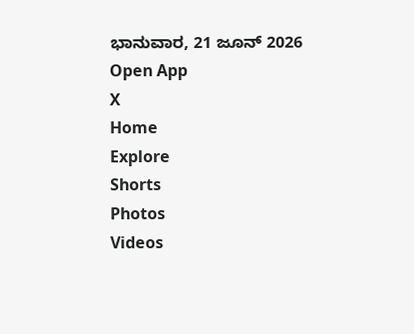ಭಾನುವಾರ, 21 ಜೂನ್ 2026
Open App
X
Home
Explore
Shorts
Photos
Videos